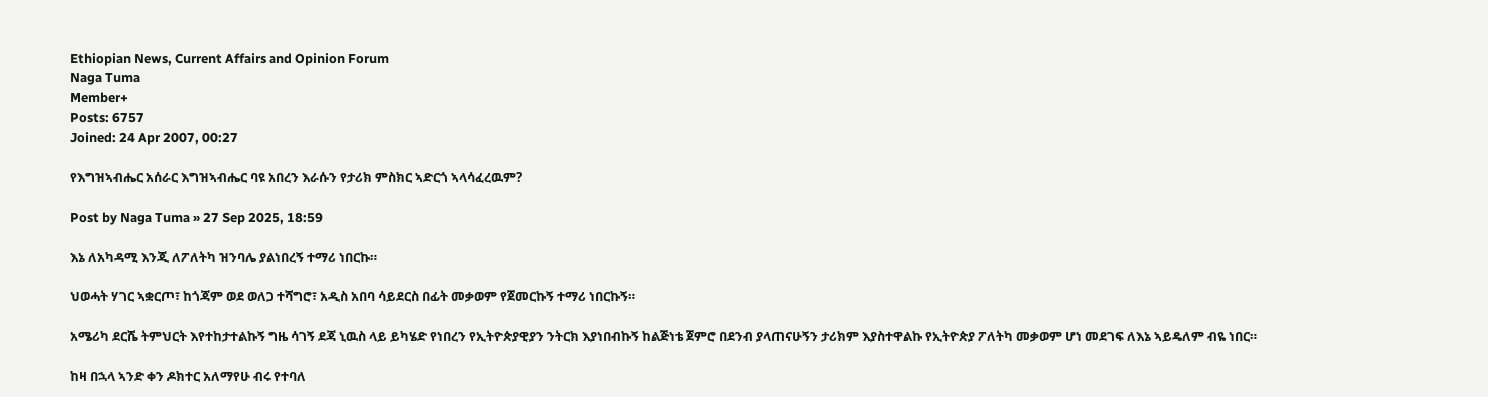Ethiopian News, Current Affairs and Opinion Forum
Naga Tuma
Member+
Posts: 6757
Joined: 24 Apr 2007, 00:27

የእግዝኣብሔር አሰራር እግዝኣብሔር ባዩ አበረን እራሱን የታሪክ ምስክር ኣድርጎ ኣላሳፈረዉም?

Post by Naga Tuma » 27 Sep 2025, 18:59

እኔ ለአካዳሚ እንጂ ለፖለትካ ዝንባሌ ያልነበረኝ ተማሪ ነበርኩ።

ህወሓት ሃገር ኣቋርጦ፣ ከጎጃም ወደ ወለጋ ተሻግሮ፣ አዲስ አበባ ሳይደርስ በፊት መቃወም የጀመርኩኝ ተማሪ ነበርኩኝ።

አሜሪካ ደርሼ ትምህርት እየተከታተልኩኝ ግዜ ሳገኝ ደጃ ኒዉስ ላይ ይካሄድ የነበረን የኢትዮጵያዊያን ንትርክ እያነበብኩኝ ከልጅነቴ ጀምሮ በደንብ ያላጠናሁኝን ታሪክም እያስተዋልኩ የኢትዮጵያ ፖለትካ መቃወም ሆነ መደገፍ ለእኔ ኣይዴለም ብዬ ነበር።

ከዛ በኋላ ኣንድ ቀን ዶክተር አለማየሁ ብሩ የተባለ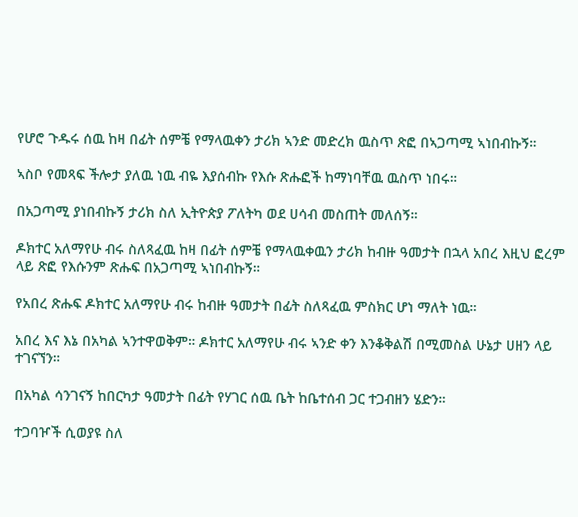የሆሮ ጉዱሩ ሰዉ ከዛ በፊት ሰምቼ የማላዉቀን ታሪክ ኣንድ መድረክ ዉስጥ ጽፎ በኣጋጣሚ ኣነበብኩኝ።

ኣስቦ የመጻፍ ችሎታ ያለዉ ነዉ ብዬ እያሰብኩ የእሱ ጽሑፎች ከማነባቸዉ ዉስጥ ነበሩ።

በአጋጣሚ ያነበብኩኝ ታሪክ ስለ ኢትዮጵያ ፖለትካ ወደ ሀሳብ መስጠት መለሰኝ።

ዶክተር አለማየሁ ብሩ ስለጻፈዉ ከዛ በፊት ሰምቼ የማላዉቀዉን ታሪክ ከብዙ ዓመታት በኋላ አበረ እዚህ ፎረም ላይ ጽፎ የእሱንም ጽሑፍ በአጋጣሚ ኣነበብኩኝ።

የአበረ ጽሑፍ ዶክተር አለማየሁ ብሩ ከብዙ ዓመታት በፊት ስለጻፈዉ ምስክር ሆነ ማለት ነዉ።

አበረ እና እኔ በአካል ኣንተዋወቅም። ዶክተር አለማየሁ ብሩ ኣንድ ቀን እንቆቅልሽ በሚመስል ሁኔታ ሀዘን ላይ ተገናኘን።

በአካል ሳንገናኝ ከበርካታ ዓመታት በፊት የሃገር ሰዉ ቤት ከቤተሰብ ጋር ተጋብዘን ሄድን።

ተጋባዦች ሲወያዩ ስለ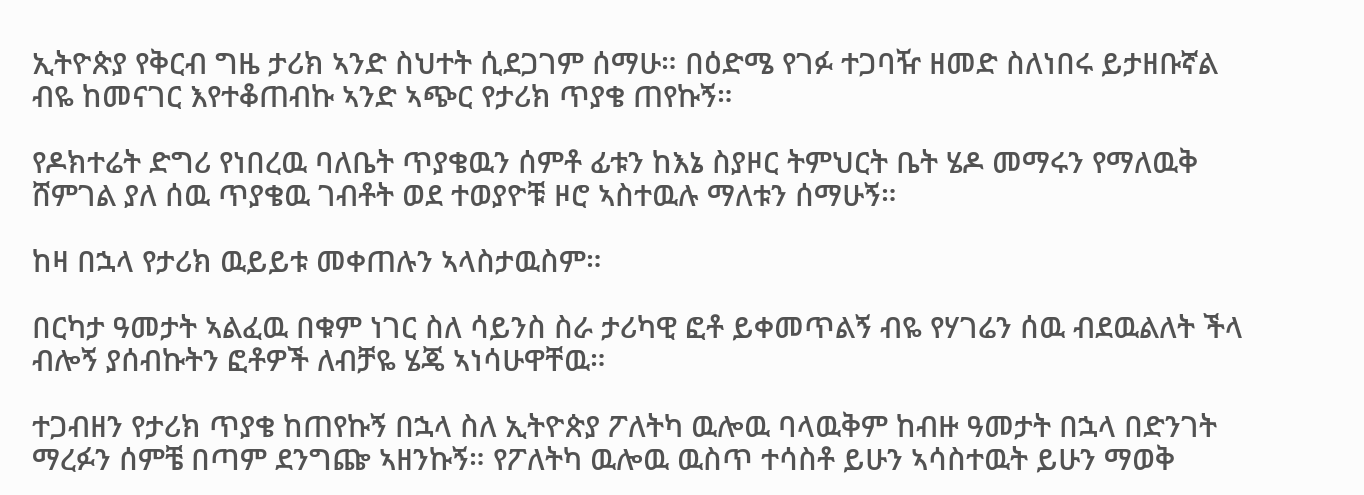ኢትዮጵያ የቅርብ ግዜ ታሪክ ኣንድ ስህተት ሲደጋገም ሰማሁ። በዕድሜ የገፉ ተጋባዥ ዘመድ ስለነበሩ ይታዘቡኛል ብዬ ከመናገር እየተቆጠብኩ ኣንድ ኣጭር የታሪክ ጥያቄ ጠየኩኝ።

የዶክተሬት ድግሪ የነበረዉ ባለቤት ጥያቄዉን ሰምቶ ፊቱን ከእኔ ስያዞር ትምህርት ቤት ሄዶ መማሩን የማለዉቅ ሸምገል ያለ ሰዉ ጥያቄዉ ገብቶት ወደ ተወያዮቹ ዞሮ ኣስተዉሉ ማለቱን ሰማሁኝ።

ከዛ በኋላ የታሪክ ዉይይቱ መቀጠሉን ኣላስታዉስም።

በርካታ ዓመታት ኣልፈዉ በቁም ነገር ስለ ሳይንስ ስራ ታሪካዊ ፎቶ ይቀመጥልኝ ብዬ የሃገሬን ሰዉ ብደዉልለት ችላ ብሎኝ ያሰብኩትን ፎቶዎች ለብቻዬ ሄጄ ኣነሳሁዋቸዉ።

ተጋብዘን የታሪክ ጥያቄ ከጠየኩኝ በኋላ ስለ ኢትዮጵያ ፖለትካ ዉሎዉ ባላዉቅም ከብዙ ዓመታት በኋላ በድንገት ማረፉን ሰምቼ በጣም ደንግጬ ኣዘንኩኝ። የፖለትካ ዉሎዉ ዉስጥ ተሳስቶ ይሁን ኣሳስተዉት ይሁን ማወቅ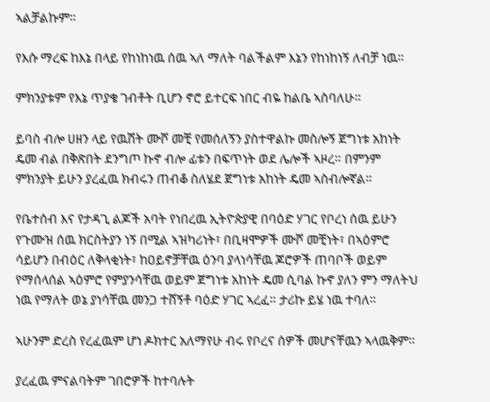ኣልቻልኩም።

የእሱ ማረፍ ከእኔ በላይ የከነከነዉ ሰዉ ኣለ ማለት ባልችልም እኔን የከነከነኝ ለብቻ ነዉ።

ምክንያቱም የእኔ ጥያቄ ገብቶት ቢሆን ኖሮ ይተርፍ ነበር ብዬ ከልቤ ኣስባለሁ።

ይባስ ብሎ ሀዘን ላይ የዉሽት ሙሾ መቺ የመሰለኝን ያስተዋልኩ መስሎኝ ጀግነቱ አከነት ዴመ ብል በቅጽበት ደንግጦ ኩኖ ብሎ ፊቱን በፍጥነት ወደ ሌሎች ኣዞረ። በምንም ምክንያት ይሁን ያረፈዉ ክብሩን ጠብቆ ስለሄደ ጀግነቱ አከነት ዴመ ኣስብሎኛል።

የቤተሰብ እና የታዳጊ ልጆች አባት የነበረዉ ኢትዮጵያዊ በባዕድ ሃገር የቦረነ ሰዉ ይሁን የጉሙዝ ሰዉ ክርስትያን ነኝ በሚል ኣዝካሪነት፣ በቢዛሞዎች ሙሾ መቺነት፣ በኣዕምሮ ሳይሆን በብዕር ለቅላቂነት፣ ከዐይኖቻቸዉ ዕንባ ያላነሳቸዉ ጆሮዎች ጠባቦች ወይም የማሰላሰል ኣዕምሮ የምያንሳቸዉ ወይም ጀግነቱ አከነት ዴመ ሲባል ኩኖ ያለን ምን ማለትህ ነዉ የማለት ወኔ ያነሳቸዉ መንጋ ተሸኝቶ ባዕድ ሃገር ኣረፈ። ታሪኩ ይሄ ነዉ ተባለ።

ኣሁንም ድረስ የረፈዉም ሆነ ዶክተር አለማየሁ ብሩ የቦረና ሰዎች መሆናቸዉን ኣላዉቅም።

ያረፈዉ ምናልባትም ገበሮዎች ከተባሉት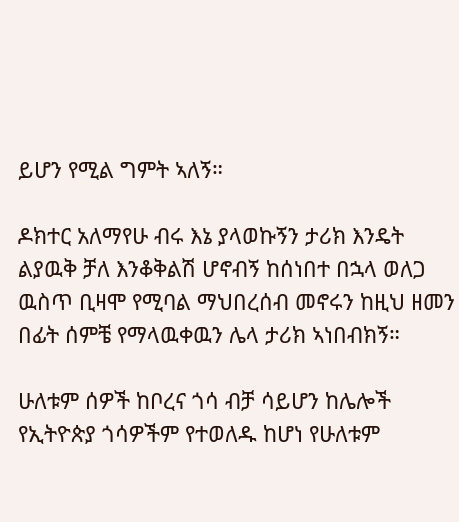ይሆን የሚል ግምት ኣለኝ።

ዶክተር አለማየሁ ብሩ እኔ ያላወኩኝን ታሪክ እንዴት ልያዉቅ ቻለ እንቆቅልሽ ሆኖብኝ ከሰነበተ በኋላ ወለጋ ዉስጥ ቢዛሞ የሚባል ማህበረሰብ መኖሩን ከዚህ ዘመን በፊት ሰምቼ የማላዉቀዉን ሌላ ታሪክ ኣነበብክኝ።

ሁለቱም ሰዎች ከቦረና ጎሳ ብቻ ሳይሆን ከሌሎች የኢትዮጵያ ጎሳዎችም የተወለዱ ከሆነ የሁለቱም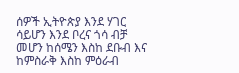ሰዎች ኢትዮጵያ እንደ ሃገር ሳይሆን እንደ ቦረና ጎሳ ብቻ መሆን ከሰሜን እስከ ደቡብ እና ከምስራቅ እስከ ምዕራብ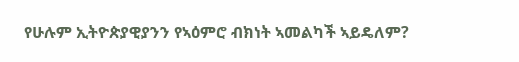የሁሉም ኢትዮጵያዊያንን የኣዕምሮ ብክነት ኣመልካች ኣይዴለም?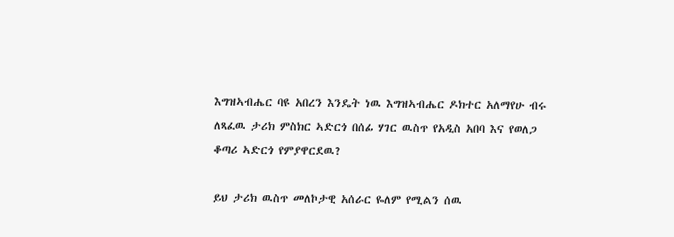እግዝኣብሔር ባዩ አበረን እንዴት ነዉ እግዝኣብሔር ዶክተር አለማየሁ ብሩ ለጻፈዉ ታሪክ ምስክር ኣድርጎ በሰፊ ሃገር ዉስጥ የአዲስ አበባ እና የወለጋ ቆጣሪ ኣድርጎ የምያዋርደዉ?

ይህ ታሪክ ዉስጥ መለኮታዊ አሰራር ዬለም የሚልን ሰዉ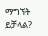ማግኘት ይቻላል?